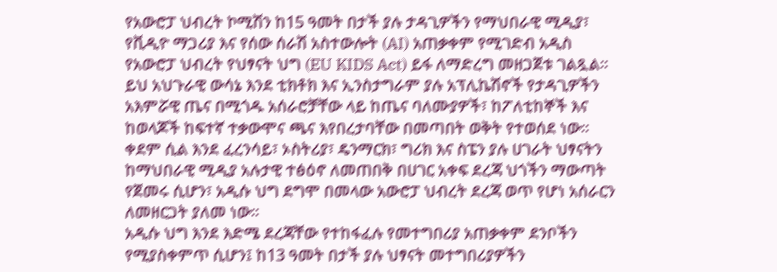የአውሮፓ ህብረት ኮሚሽን ከ15 ዓመት በታች ያሉ ታዳጊዎችን የማህበራዊ ሚዲያ፣ የቪዲዮ ማጋሪያ እና የሰው ሰራሽ አስተውሎት (AI) አጠቃቀም የሚገድብ አዲስ የአውሮፓ ህብረት የህፃናት ህግ (EU KIDS Act) ይፋ ለማድረግ መዘጋጀቱ ገልጿል።
ይህ አህጉራዊ ውሳኔ እንደ ቲክቶክ እና ኢንስታግራም ያሉ አፕሊኬሽኖች የታዳጊዎችን አእምሯዊ ጤና በሚጎዱ አሰራሮቻቸው ላይ ከጤና ባለሙያዎች፣ ከፖለቲከኞች እና ከወላጆች ከፍተኛ ተቃውሞና ጫና እየበረታባቸው በመጣበት ወቅት የተወሰደ ነው።
ቀደም ሲል እንደ ፈረንሳይ፣ ኦስትሪያ፣ ዴንማርክ፣ ግሪክ እና ስፔን ያሉ ሀገራት ህፃናትን ከማህበራዊ ሚዲያ አሉታዊ ተፅዕኖ ለመጠበቅ በሀገር አቀፍ ደረጃ ህጎችን ማውጣት የጀመሩ ሲሆን፣ አዲሱ ህግ ደግሞ በመላው አውሮፓ ህብረት ደረጃ ወጥ የሆነ አሰራርን ለመዘርጋት ያለመ ነው።
አዲሱ ህግ እንደ እድሜ ደረጃቸው የተከፋፈሉ የመተግበሪያ አጠቃቀም ደንቦችን የሚያስቀምጥ ሲሆን፤ ከ13 ዓመት በታች ያሉ ህፃናት መተግበሪያዎችን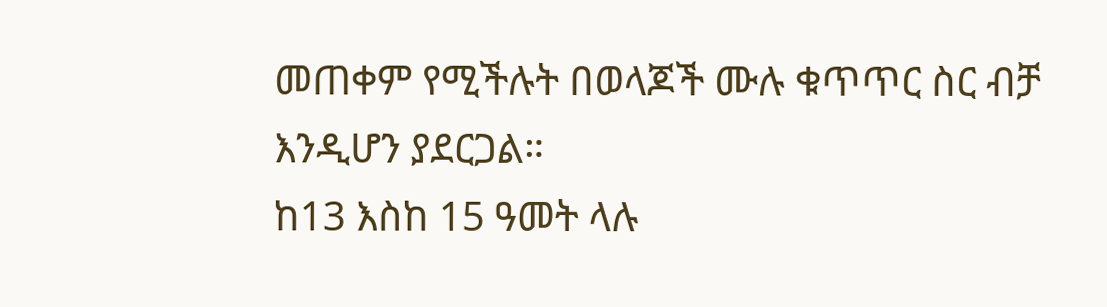መጠቀም የሚችሉት በወላጆች ሙሉ ቁጥጥር ስር ብቻ እንዲሆን ያደርጋል።
ከ13 እስከ 15 ዓመት ላሉ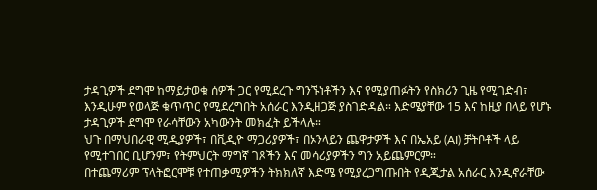ታዳጊዎች ደግሞ ከማይታወቁ ሰዎች ጋር የሚደረጉ ግንኙነቶችን እና የሚያጠፉትን የስክሪን ጊዜ የሚገድብ፣ እንዲሁም የወላጅ ቁጥጥር የሚደረግበት አሰራር እንዲዘጋጅ ያስገድዳል። እድሜያቸው 15 እና ከዚያ በላይ የሆኑ ታዳጊዎች ደግሞ የራሳቸውን አካውንት መክፈት ይችላሉ።
ህጉ በማህበራዊ ሚዲያዎች፣ በቪዲዮ ማጋሪያዎች፣ በኦንላይን ጨዋታዎች እና በኤአይ (AI) ቻትቦቶች ላይ የሚተገበር ቢሆንም፣ የትምህርት ማግኛ ገጾችን እና መሳሪያዎችን ግን አይጨምርም።
በተጨማሪም ፕላትፎርሞቹ የተጠቃሚዎችን ትክክለኛ እድሜ የሚያረጋግጡበት የዲጂታል አሰራር እንዲኖራቸው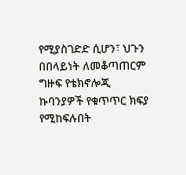የሚያስገድድ ሲሆን፣ ህጉን በበላይነት ለመቆጣጠርም ግዙፍ የቴክኖሎጂ ኩባንያዎች የቁጥጥር ክፍያ የሚከፍሉበት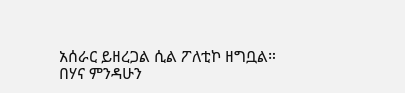አሰራር ይዘረጋል ሲል ፖለቲኮ ዘግቧል።
በሃና ምንዳሁን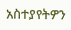አስተያየትዎን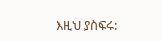እዚህ ያስፍሩ: